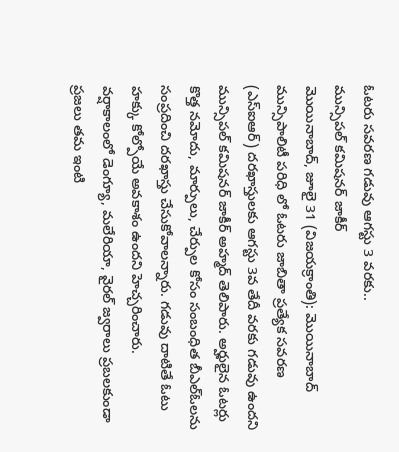ఓటరు సవరణ గడువు ఆగస్టు 3 వరకు..
మున్సిపల్ కమిషనర్ జాకీర్
మొయినాబాద్, జూలై 31 (విజయక్రాంతి): మొయినాబాద్ మున్సిపాలిటీ పరిధి లో ఓటరు జాబితా ప్రత్యేక సవరణ (ఎస్ఐఆర్) దరఖాస్తులకు ఆగస్టు 3వ తేదీ వరకు గడువు ఉందని మున్సిపల్ కమిషనర్ జాకీర్ అహ్మద్ తెలిపారు. అర్హులైన ఓటర్లు కొత్త నమోదు, మార్పులు, చేర్పుల కోసం సంబంధిత బీఎల్ఓలను సంప్రదించి దరఖాస్తు చేసుకోవాలన్నారు. గడువు దాటితే ఓటు హక్కు కోల్పోయే అవకాశం ఉందని హెచ్చరించారు.
వర్షాకాలంలో డెంగ్యూ, మలేరియా, వైరల్ జ్వరాలు ప్రబలకుండా ప్రజలు తమ ఇంటి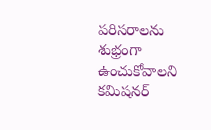పరిసరాలను శుభ్రంగా ఉంచుకోవాలని కమిషనర్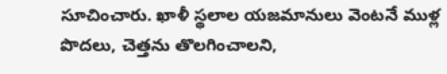సూచించారు. ఖాళీ స్థలాల యజమానులు వెంటనే ముళ్ల పొదలు, చెత్తను తొలగించాలని,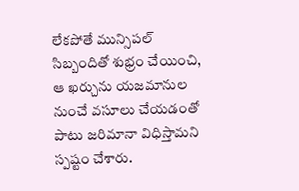లేకపోతే మున్సిపల్ సిబ్బందితో శుభ్రం చేయించి, ఆ ఖర్చును యజమానుల నుంచే వసూలు చేయడంతో పాటు జరిమానా విధిస్తామని స్పష్టం చేశారు.